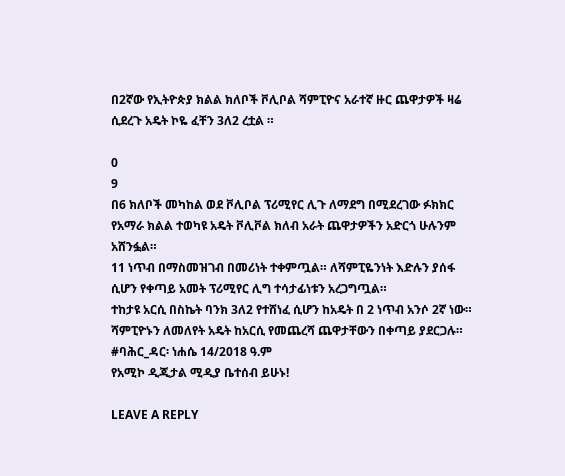በ2ኛው የኢትዮጵያ ክልል ክለቦች ቮሊቦል ሻምፒዮና አራተኛ ዙር ጨዋታዎች ዛሬ ሲደረጉ አዴት ኮዬ ፈቸን 3ለ2 ረቷል ።

0
9
በ6 ክለቦች መካከል ወደ ቮሊቦል ፕሪሚየር ሊጉ ለማደግ በሚደረገው ፉክክር የአማራ ክልል ተወካዩ አዴት ቮሊቮል ክለብ አራት ጨዋታዎችን አድርጎ ሁሉንም አሸንፏል።
11 ነጥብ በማስመዝገብ በመሪነት ተቀምጧል። ለሻምፒዬንነት እድሉን ያሰፋ ሲሆን የቀጣይ አመት ፕሪሚየር ሊግ ተሳታፊነቱን አረጋግጧል።
ተከታዩ አርሲ በስኬት ባንክ 3ለ2 የተሸነፈ ሲሆን ከአዴት በ 2 ነጥብ አንሶ 2ኛ ነው።
ሻምፒዮኑን ለመለየት አዴት ከአርሲ የመጨረሻ ጨዋታቸውን በቀጣይ ያደርጋሉ።
#ባሕር_ዳር፡ ነሐሴ 14/2018 ዓ.ም
የአሚኮ ዲጂታል ሚዲያ ቤተሰብ ይሁኑ!

LEAVE A REPLY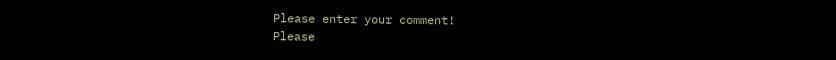Please enter your comment!
Please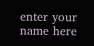enter your name here